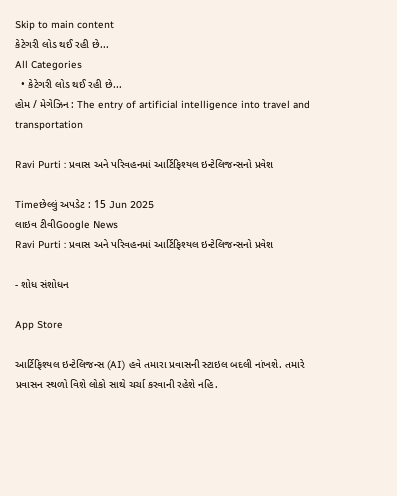Skip to main content
કેટેગરી લોડ થઈ રહી છે...
All Categories
  • કેટેગરી લોડ થઈ રહી છે...
હોમ / મેગેઝિન : The entry of artificial intelligence into travel and transportation

Ravi Purti : પ્રવાસ અને પરિવહનમાં આર્ટિફિશ્યલ ઇન્ટેલિજન્સનો પ્રવેશ

Timeછેલ્લું અપડેટ : 15 Jun 2025
લાઇવ ટીવીGoogle News
Ravi Purti : પ્રવાસ અને પરિવહનમાં આર્ટિફિશ્યલ ઇન્ટેલિજન્સનો પ્રવેશ

- શોધ સંશોધન

App Store

આર્ટિફિશ્યલ ઇન્ટેલિજન્સ (AI) હવે તમારા પ્રવાસની સ્ટાઇલ બદલી નાંખશે. તમારે પ્રવાસન સ્થળો વિશે લોકો સાથે ચર્ચા કરવાની રહેશે નહિ.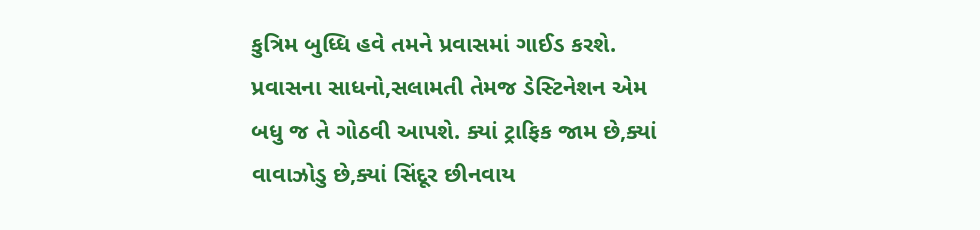કુત્રિમ બુધ્ધિ હવે તમને પ્રવાસમાં ગાઈડ કરશે. પ્રવાસના સાધનો,સલામતી તેમજ ડેસ્ટિનેશન એમ બધુ જ તે ગોઠવી આપશે. ક્યાં ટ્રાફિક જામ છે,ક્યાં વાવાઝોડુ છે,ક્યાં સિંદૂર છીનવાય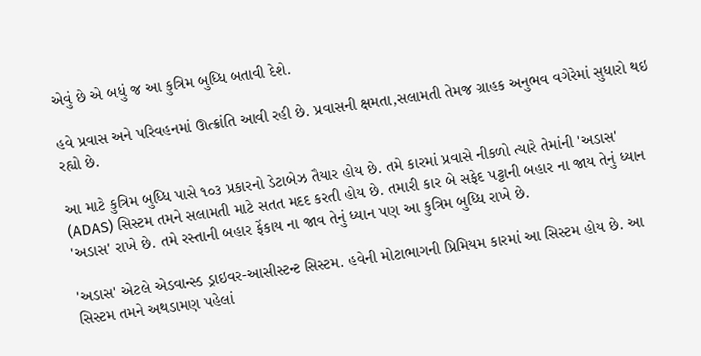એવું છે એ બધું જ આ કુત્રિમ બુધ્ધિ બતાવી દેશે.

હવે પ્રવાસ અને પરિવહનમાં ઊત્ક્રાંતિ આવી રહી છે. પ્રવાસની ક્ષમતા,સલામતી તેમજ ગ્રાહક અનુભવ વગેરેમાં સુધારો થઇ રહ્યો છે.

આ માટે કુત્રિમ બુધ્ધિ પાસે ૧૦૩ પ્રકારનો ડેટાબેઝ તૈયાર હોય છે. તમે કારમાં પ્રવાસે નીકળો ત્યારે તેમાંની 'અડાસ' (ADAS) સિસ્ટમ તમને સલામતી માટે સતત મદદ કરતી હોય છે. તમારી કાર બે સફેદ પટ્ટાની બહાર ના જાય તેનું ધ્યાન 'અડાસ' રાખે છે. તમે રસ્તાની બહાર ફેંકાય ના જાવ તેનું ધ્યાન પણ આ કુત્રિમ બુધ્ધિ રાખે છે.

'અડાસ' એટલે એડવાન્સ્ડ ડ્રાઇવર-આસીસ્ટન્ટ સિસ્ટમ. હવેની મોટાભાગની પ્રિમિયમ કારમાં આ સિસ્ટમ હોય છે. આ સિસ્ટમ તમને અથડામણ પહેલાં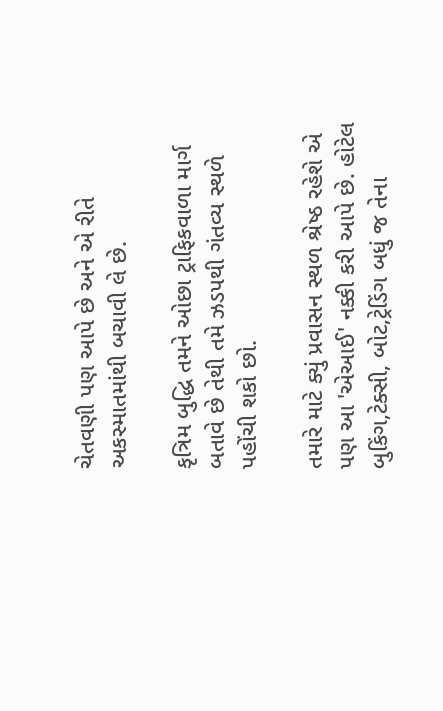ચેતવણી પણ આપે છે અને એ રીતે અકસ્માતમાંથી બચાવી લે છે.

કૃત્રિમ બુદ્ધિ તમને ઓછા ટ્રાફિકવાળા માર્ગ બતાવે છે તેથી તમે ઝડપથી ગંતવ્ય સ્થળે પહોંચી શકો છો.

તમારે માટે ક્યું પ્રવાસન સ્થળ શ્રેષ્ઠ રહેશે એ પણ આ 'એઆઈ' નક્કી કરી આપે છે. હોટેલ બુકિંગ,ટેક્સી, બોટ,ટ્રેડિંગ બધું જ તેના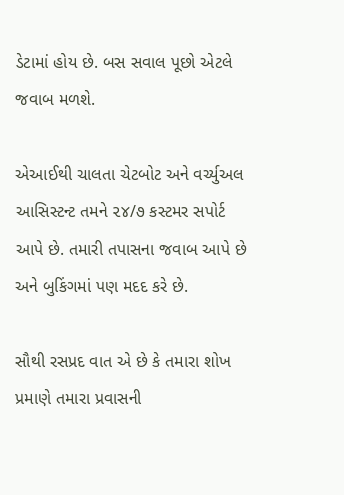ડેટામાં હોય છે. બસ સવાલ પૂછો એટલે જવાબ મળશે.

એઆઈથી ચાલતા ચેટબોટ અને વર્ચ્યુઅલ આસિસ્ટન્ટ તમને ૨૪/૭ કસ્ટમર સપોર્ટ આપે છે. તમારી તપાસના જવાબ આપે છે અને બુકિંગમાં પણ મદદ કરે છે.

સૌથી રસપ્રદ વાત એ છે કે તમારા શોખ પ્રમાણે તમારા પ્રવાસની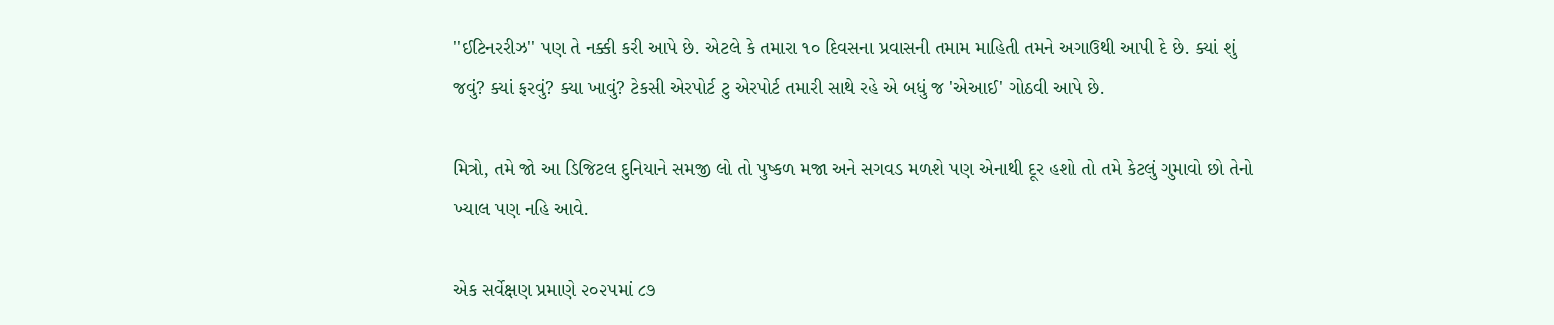''ઈટિનરરીઝ'' પણ તે નક્કી કરી આપે છે. એટલે કે તમારા ૧૦ દિવસના પ્રવાસની તમામ માહિતી તમને અગાઉથી આપી દે છે. ક્યાં શું જવું? ક્યાં ફરવું? ક્યા ખાવું? ટેકસી એરપોર્ટ ટુ એરપોર્ટ તમારી સાથે રહે એ બધું જ 'એઆઈ' ગોઠવી આપે છે.

મિત્રો, તમે જો આ ડિજિટલ દુનિયાને સમજી લો તો પુષ્કળ મજા અને સગવડ મળશે પણ એનાથી દૂર હશો તો તમે કેટલું ગુમાવો છો તેનો ખ્યાલ પણ નહિ આવે.

એક સર્વેક્ષણ પ્રમાણે ૨૦૨૫માં ૮૭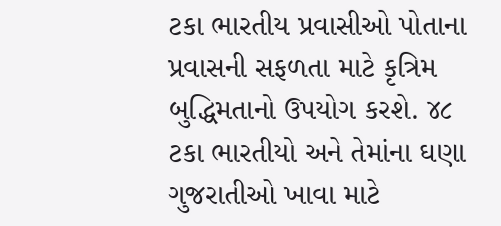ટકા ભારતીય પ્રવાસીઓ પોતાના પ્રવાસની સફળતા માટે કૃત્રિમ બુદ્ધિમતાનો ઉપયોગ કરશે. ૪૮ ટકા ભારતીયો અને તેમાંના ઘણા ગુજરાતીઓ ખાવા માટે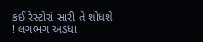કઈ રેસ્ટોરાં સારી તે શોધશે ! લગભગ અડધા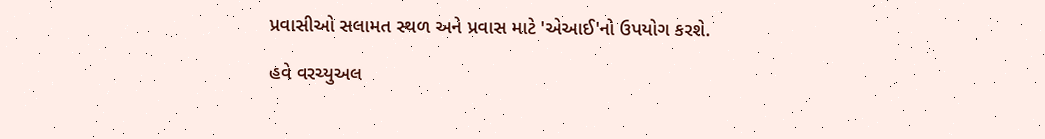પ્રવાસીઓ સલામત સ્થળ અને પ્રવાસ માટે 'એઆઈ'નો ઉપયોગ કરશે.

હવે વરચ્યુઅલ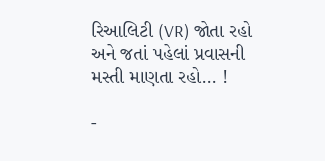રિઆલિટી (VR) જોતા રહો અને જતાં પહેલાં પ્રવાસની મસ્તી માણતા રહો... !

-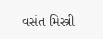વસંત મિસ્ત્રી